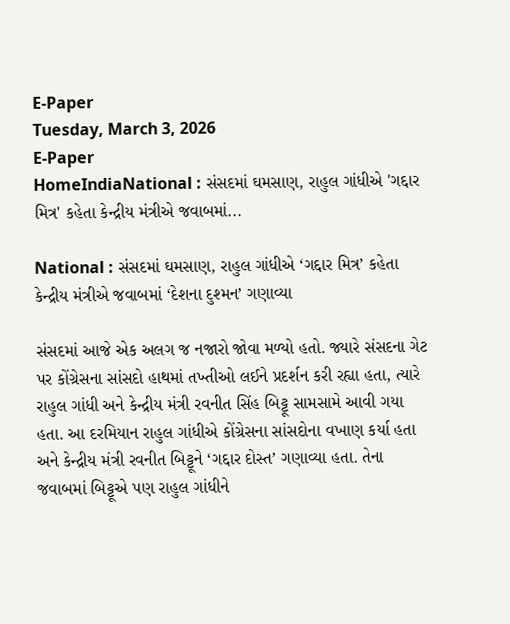E-Paper
Tuesday, March 3, 2026
E-Paper
HomeIndiaNational : સંસદમાં ઘમસાણ, રાહુલ ગાંધીએ 'ગદ્દાર મિત્ર' કહેતા કેન્દ્રીય મંત્રીએ જવાબમાં...

National : સંસદમાં ઘમસાણ, રાહુલ ગાંધીએ ‘ગદ્દાર મિત્ર’ કહેતા કેન્દ્રીય મંત્રીએ જવાબમાં ‘દેશના દુશ્મન’ ગણાવ્યા

સંસદમાં આજે એક અલગ જ નજારો જોવા મળ્યો હતો. જ્યારે સંસદના ગેટ પર કોંગ્રેસના સાંસદો હાથમાં તખ્તીઓ લઈને પ્રદર્શન કરી રહ્યા હતા, ત્યારે રાહુલ ગાંધી અને કેન્દ્રીય મંત્રી રવનીત સિંહ બિટ્ટૂ સામસામે આવી ગયા હતા. આ દરમિયાન રાહુલ ગાંધીએ કોંગ્રેસના સાંસદોના વખાણ કર્યા હતા અને કેન્દ્રીય મંત્રી રવનીત બિટ્ટૂને ‘ગદ્દાર દોસ્ત’ ગણાવ્યા હતા. તેના જવાબમાં બિટ્ટૂએ પણ રાહુલ ગાંધીને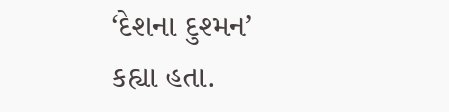‘દેશના દુશ્મન’ કહ્યા હતા.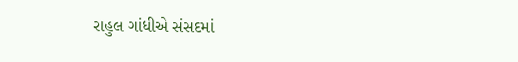રાહુલ ગાંધીએ સંસદમાં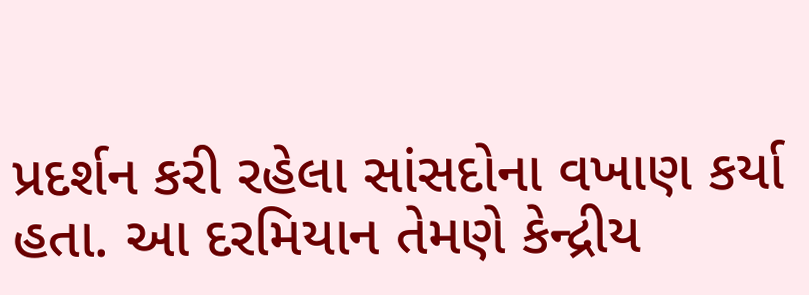પ્રદર્શન કરી રહેલા સાંસદોના વખાણ કર્યા હતા. આ દરમિયાન તેમણે કેન્દ્રીય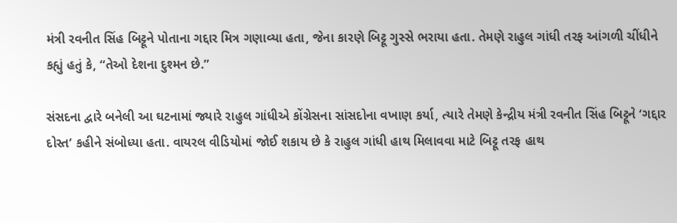મંત્રી રવનીત સિંહ બિટ્ટૂને પોતાના ગદ્દાર મિત્ર ગણાવ્યા હતા, જેના કારણે બિટ્ટૂ ગુસ્સે ભરાયા હતા. તેમણે રાહુલ ગાંધી તરફ આંગળી ચીંધીને કહ્યું હતું કે, “તેઓ દેશના દુશ્મન છે.”

સંસદના દ્વારે બનેલી આ ઘટનામાં જ્યારે રાહુલ ગાંધીએ કોંગ્રેસના સાંસદોના વખાણ કર્યા, ત્યારે તેમણે કેન્દ્રીય મંત્રી રવનીત સિંહ બિટ્ટૂને ‘ગદ્દાર દોસ્ત’ કહીને સંબોધ્યા હતા. વાયરલ વીડિયોમાં જોઈ શકાય છે કે રાહુલ ગાંધી હાથ મિલાવવા માટે બિટ્ટૂ તરફ હાથ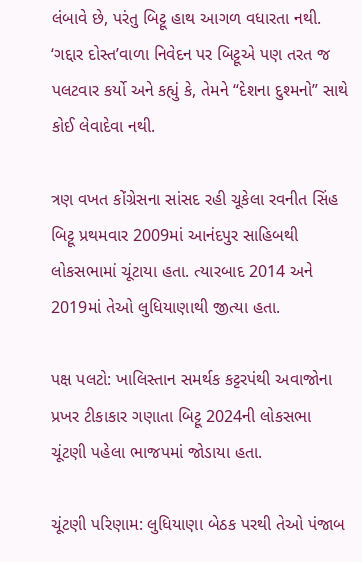લંબાવે છે, પરંતુ બિટ્ટૂ હાથ આગળ વધારતા નથી. ‘ગદ્દાર દોસ્ત’વાળા નિવેદન પર બિટ્ટૂએ પણ તરત જ પલટવાર કર્યો અને કહ્યું કે, તેમને “દેશના દુશ્મનો” સાથે કોઈ લેવાદેવા નથી.

ત્રણ વખત કોંગ્રેસના સાંસદ રહી ચૂકેલા રવનીત સિંહ બિટ્ટૂ પ્રથમવાર 2009માં આનંદપુર સાહિબથી લોકસભામાં ચૂંટાયા હતા. ત્યારબાદ 2014 અને 2019માં તેઓ લુધિયાણાથી જીત્યા હતા.

પક્ષ પલટો: ખાલિસ્તાન સમર્થક કટ્ટરપંથી અવાજોના પ્રખર ટીકાકાર ગણાતા બિટ્ટૂ 2024ની લોકસભા ચૂંટણી પહેલા ભાજપમાં જોડાયા હતા.

ચૂંટણી પરિણામ: લુધિયાણા બેઠક પરથી તેઓ પંજાબ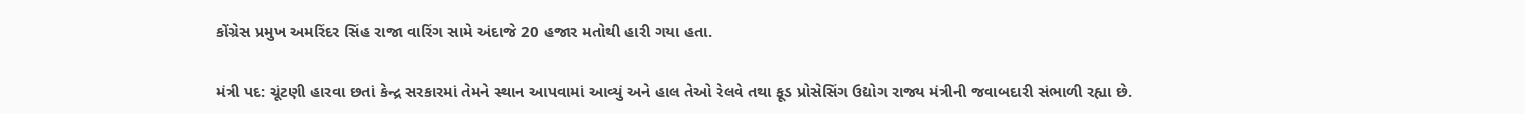કોંગ્રેસ પ્રમુખ અમરિંદર સિંહ રાજા વારિંગ સામે અંદાજે 20 હજાર મતોથી હારી ગયા હતા.

મંત્રી પદ: ચૂંટણી હારવા છતાં કેન્દ્ર સરકારમાં તેમને સ્થાન આપવામાં આવ્યું અને હાલ તેઓ રેલવે તથા ફૂડ પ્રોસેસિંગ ઉદ્યોગ રાજ્ય મંત્રીની જવાબદારી સંભાળી રહ્યા છે.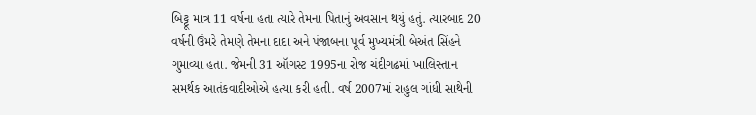બિટ્ટૂ માત્ર 11 વર્ષના હતા ત્યારે તેમના પિતાનું અવસાન થયું હતું. ત્યારબાદ 20 વર્ષની ઉંમરે તેમણે તેમના દાદા અને પંજાબના પૂર્વ મુખ્યમંત્રી બેઅંત સિંહને ગુમાવ્યા હતા. જેમની 31 ઑગસ્ટ 1995ના રોજ ચંદીગઢમાં ખાલિસ્તાન સમર્થક આતંકવાદીઓએ હત્યા કરી હતી. વર્ષ 2007માં રાહુલ ગાંધી સાથેની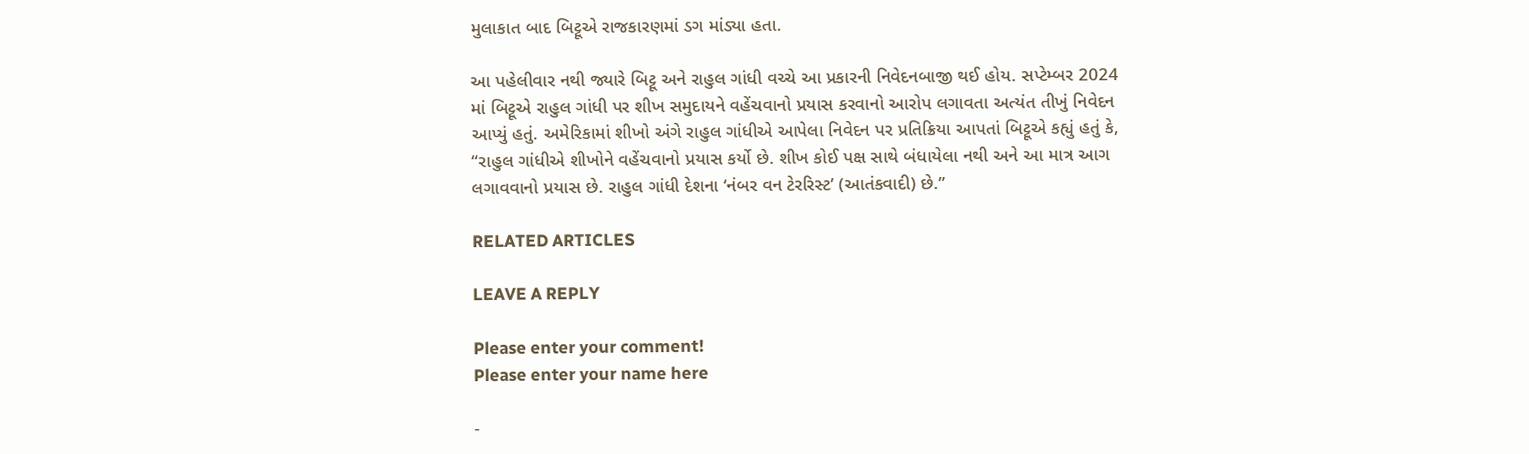મુલાકાત બાદ બિટ્ટૂએ રાજકારણમાં ડગ માંડ્યા હતા.

આ પહેલીવાર નથી જ્યારે બિટ્ટૂ અને રાહુલ ગાંધી વચ્ચે આ પ્રકારની નિવેદનબાજી થઈ હોય. સપ્ટેમ્બર 2024 માં બિટ્ટૂએ રાહુલ ગાંધી પર શીખ સમુદાયને વહેંચવાનો પ્રયાસ કરવાનો આરોપ લગાવતા અત્યંત તીખું નિવેદન આપ્યું હતું. અમેરિકામાં શીખો અંગે રાહુલ ગાંધીએ આપેલા નિવેદન પર પ્રતિક્રિયા આપતાં બિટ્ટૂએ કહ્યું હતું કે, “રાહુલ ગાંધીએ શીખોને વહેંચવાનો પ્રયાસ કર્યો છે. શીખ કોઈ પક્ષ સાથે બંધાયેલા નથી અને આ માત્ર આગ લગાવવાનો પ્રયાસ છે. રાહુલ ગાંધી દેશના ‘નંબર વન ટેરરિસ્ટ’ (આતંકવાદી) છે.”

RELATED ARTICLES

LEAVE A REPLY

Please enter your comment!
Please enter your name here

-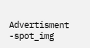Advertisment -spot_img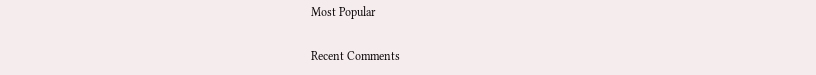Most Popular

Recent Comments